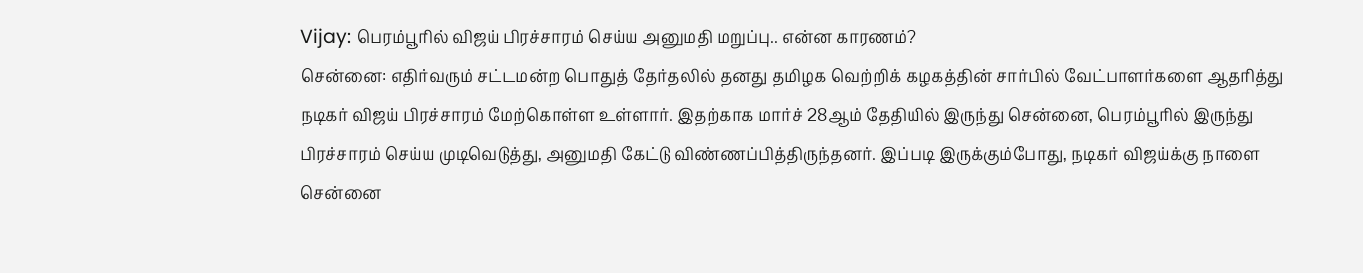Vijay: பெரம்பூரில் விஜய் பிரச்சாரம் செய்ய அனுமதி மறுப்பு.. என்ன காரணம்?
சென்னை: எதிர்வரும் சட்டமன்ற பொதுத் தேர்தலில் தனது தமிழக வெற்றிக் கழகத்தின் சார்பில் வேட்பாளர்களை ஆதரித்து நடிகர் விஜய் பிரச்சாரம் மேற்கொள்ள உள்ளார். இதற்காக மார்ச் 28ஆம் தேதியில் இருந்து சென்னை, பெரம்பூரில் இருந்து பிரச்சாரம் செய்ய முடிவெடுத்து, அனுமதி கேட்டு விண்ணப்பித்திருந்தனர். இப்படி இருக்கும்போது, நடிகர் விஜய்க்கு நாளை சென்னை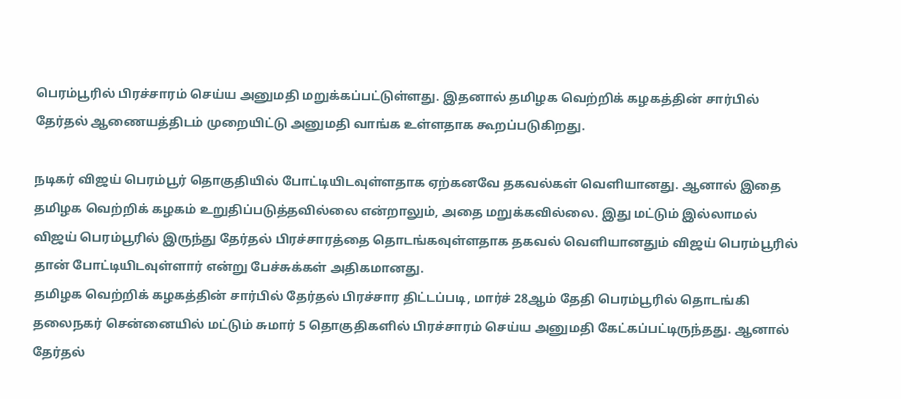பெரம்பூரில் பிரச்சாரம் செய்ய அனுமதி மறுக்கப்பட்டுள்ளது. இதனால் தமிழக வெற்றிக் கழகத்தின் சார்பில் தேர்தல் ஆணையத்திடம் முறையிட்டு அனுமதி வாங்க உள்ளதாக கூறப்படுகிறது.

நடிகர் விஜய் பெரம்பூர் தொகுதியில் போட்டியிடவுள்ளதாக ஏற்கனவே தகவல்கள் வெளியானது. ஆனால் இதை தமிழக வெற்றிக் கழகம் உறுதிப்படுத்தவில்லை என்றாலும், அதை மறுக்கவில்லை. இது மட்டும் இல்லாமல் விஜய் பெரம்பூரில் இருந்து தேர்தல் பிரச்சாரத்தை தொடங்கவுள்ளதாக தகவல் வெளியானதும் விஜய் பெரம்பூரில் தான் போட்டியிடவுள்ளார் என்று பேச்சுக்கள் அதிகமானது.
தமிழக வெற்றிக் கழகத்தின் சார்பில் தேர்தல் பிரச்சார திட்டப்படி, மார்ச் 28ஆம் தேதி பெரம்பூரில் தொடங்கி தலைநகர் சென்னையில் மட்டும் சுமார் 5 தொகுதிகளில் பிரச்சாரம் செய்ய அனுமதி கேட்கப்பட்டிருந்தது. ஆனால் தேர்தல்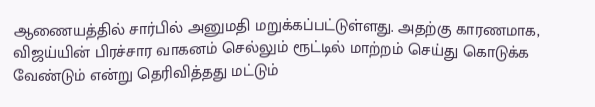ஆணையத்தில் சார்பில் அனுமதி மறுக்கப்பட்டுள்ளது. அதற்கு காரணமாக, விஜய்யின் பிரச்சார வாகனம் செல்லும் ரூட்டில் மாற்றம் செய்து கொடுக்க வேண்டும் என்று தெரிவித்தது மட்டும்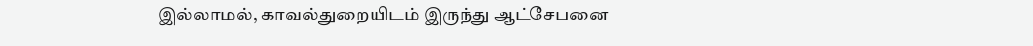இல்லாமல், காவல்துறையிடம் இருந்து ஆட்சேபனை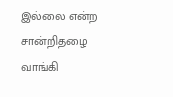இல்லை என்ற சான்றிதழை வாங்கி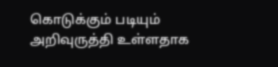கொடுக்கும் படியும் அறிவுருத்தி உள்ளதாக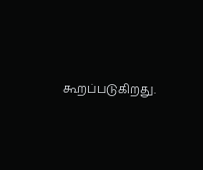கூறப்படுகிறது.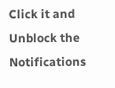Click it and Unblock the Notifications